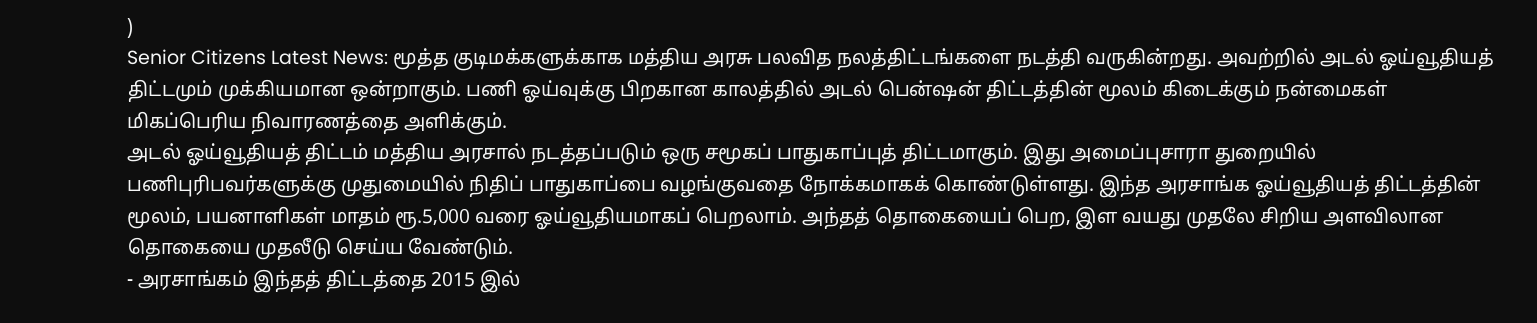)
Senior Citizens Latest News: மூத்த குடிமக்களுக்காக மத்திய அரசு பலவித நலத்திட்டங்களை நடத்தி வருகின்றது. அவற்றில் அடல் ஓய்வூதியத் திட்டமும் முக்கியமான ஒன்றாகும். பணி ஓய்வுக்கு பிறகான காலத்தில் அடல் பென்ஷன் திட்டத்தின் மூலம் கிடைக்கும் நன்மைகள் மிகப்பெரிய நிவாரணத்தை அளிக்கும்.
அடல் ஓய்வூதியத் திட்டம் மத்திய அரசால் நடத்தப்படும் ஒரு சமூகப் பாதுகாப்புத் திட்டமாகும். இது அமைப்புசாரா துறையில் பணிபுரிபவர்களுக்கு முதுமையில் நிதிப் பாதுகாப்பை வழங்குவதை நோக்கமாகக் கொண்டுள்ளது. இந்த அரசாங்க ஓய்வூதியத் திட்டத்தின் மூலம், பயனாளிகள் மாதம் ரூ.5,000 வரை ஓய்வூதியமாகப் பெறலாம். அந்தத் தொகையைப் பெற, இள வயது முதலே சிறிய அளவிலான தொகையை முதலீடு செய்ய வேண்டும்.
- அரசாங்கம் இந்தத் திட்டத்தை 2015 இல்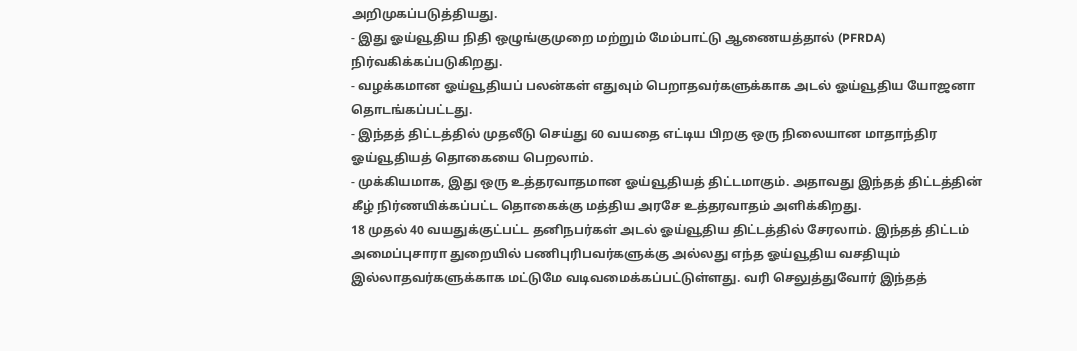அறிமுகப்படுத்தியது.
- இது ஓய்வூதிய நிதி ஒழுங்குமுறை மற்றும் மேம்பாட்டு ஆணையத்தால் (PFRDA) நிர்வகிக்கப்படுகிறது.
- வழக்கமான ஓய்வூதியப் பலன்கள் எதுவும் பெறாதவர்களுக்காக அடல் ஓய்வூதிய யோஜனா தொடங்கப்பட்டது.
- இந்தத் திட்டத்தில் முதலீடு செய்து 60 வயதை எட்டிய பிறகு ஒரு நிலையான மாதாந்திர ஓய்வூதியத் தொகையை பெறலாம்.
- முக்கியமாக, இது ஒரு உத்தரவாதமான ஓய்வூதியத் திட்டமாகும். அதாவது இந்தத் திட்டத்தின் கீழ் நிர்ணயிக்கப்பட்ட தொகைக்கு மத்திய அரசே உத்தரவாதம் அளிக்கிறது.
18 முதல் 40 வயதுக்குட்பட்ட தனிநபர்கள் அடல் ஓய்வூதிய திட்டத்தில் சேரலாம். இந்தத் திட்டம் அமைப்புசாரா துறையில் பணிபுரிபவர்களுக்கு அல்லது எந்த ஓய்வூதிய வசதியும் இல்லாதவர்களுக்காக மட்டுமே வடிவமைக்கப்பட்டுள்ளது. வரி செலுத்துவோர் இந்தத்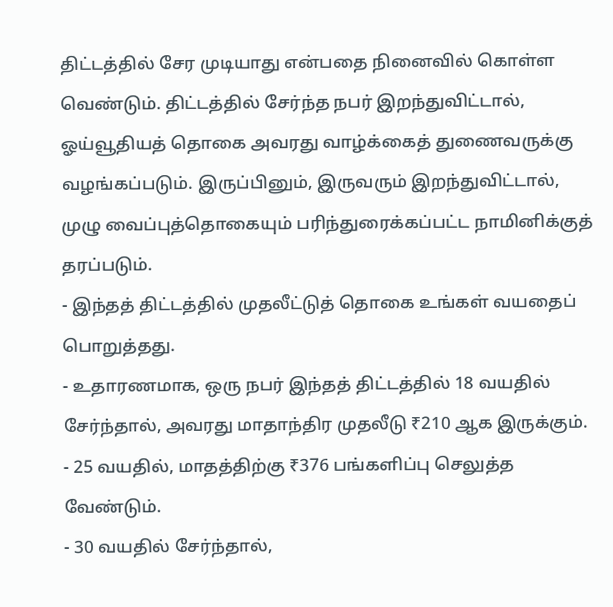திட்டத்தில் சேர முடியாது என்பதை நினைவில் கொள்ள வெண்டும். திட்டத்தில் சேர்ந்த நபர் இறந்துவிட்டால், ஓய்வூதியத் தொகை அவரது வாழ்க்கைத் துணைவருக்கு வழங்கப்படும். இருப்பினும், இருவரும் இறந்துவிட்டால், முழு வைப்புத்தொகையும் பரிந்துரைக்கப்பட்ட நாமினிக்குத் தரப்படும்.
- இந்தத் திட்டத்தில் முதலீட்டுத் தொகை உங்கள் வயதைப் பொறுத்தது.
- உதாரணமாக, ஒரு நபர் இந்தத் திட்டத்தில் 18 வயதில் சேர்ந்தால், அவரது மாதாந்திர முதலீடு ₹210 ஆக இருக்கும்.
- 25 வயதில், மாதத்திற்கு ₹376 பங்களிப்பு செலுத்த வேண்டும்.
- 30 வயதில் சேர்ந்தால்,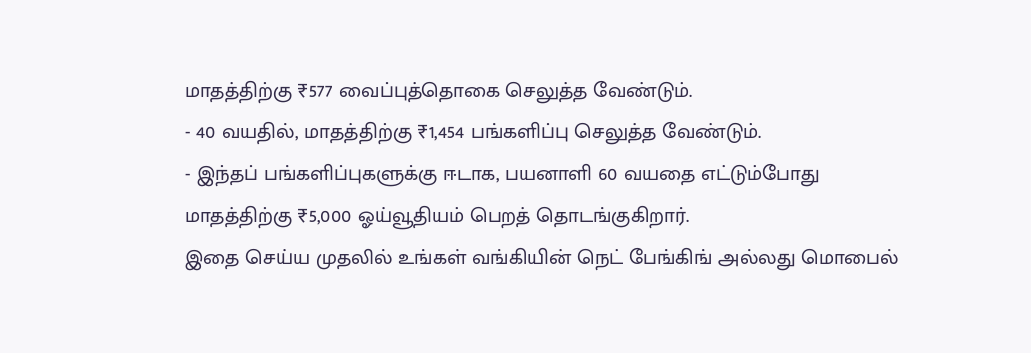மாதத்திற்கு ₹577 வைப்புத்தொகை செலுத்த வேண்டும்.
- 40 வயதில், மாதத்திற்கு ₹1,454 பங்களிப்பு செலுத்த வேண்டும்.
- இந்தப் பங்களிப்புகளுக்கு ஈடாக, பயனாளி 60 வயதை எட்டும்போது மாதத்திற்கு ₹5,000 ஓய்வூதியம் பெறத் தொடங்குகிறார்.
இதை செய்ய முதலில் உங்கள் வங்கியின் நெட் பேங்கிங் அல்லது மொபைல்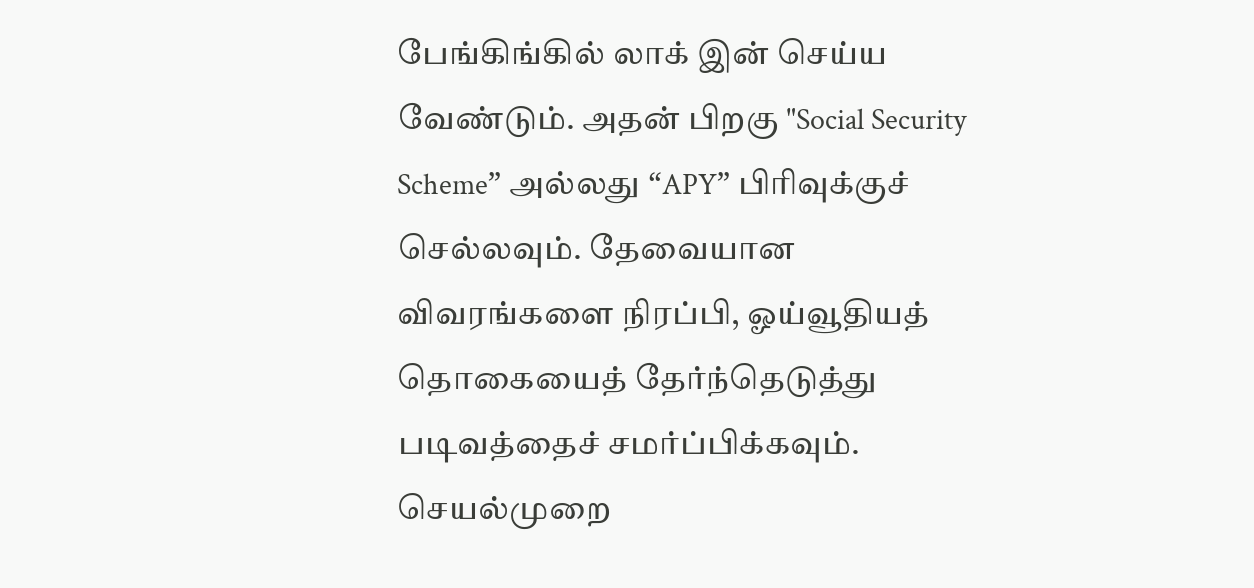பேங்கிங்கில் லாக் இன் செய்ய வேண்டும். அதன் பிறகு "Social Security Scheme” அல்லது “APY” பிரிவுக்குச் செல்லவும். தேவையான விவரங்களை நிரப்பி, ஓய்வூதியத் தொகையைத் தேர்ந்தெடுத்து படிவத்தைச் சமர்ப்பிக்கவும். செயல்முறை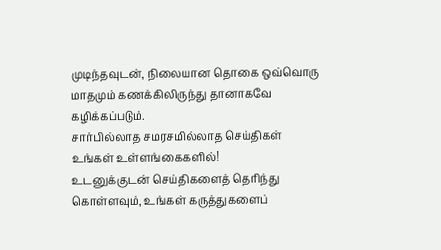முடிந்தவுடன், நிலையான தொகை ஒவ்வொரு மாதமும் கணக்கிலிருந்து தானாகவே கழிக்கப்படும்.
சார்பில்லாத சமரசமில்லாத செய்திகள் உங்கள் உள்ளங்கைகளில்!
உடனுக்குடன் செய்திகளைத் தெரிந்து கொள்ளவும், உங்கள் கருத்துகளைப்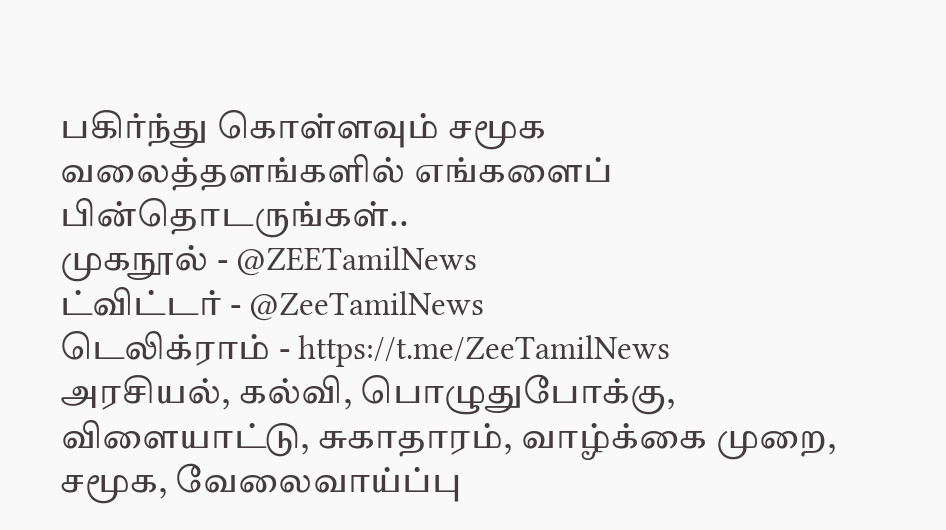பகிர்ந்து கொள்ளவும் சமூக வலைத்தளங்களில் எங்களைப் பின்தொடருங்கள்..
முகநூல் - @ZEETamilNews
ட்விட்டர் - @ZeeTamilNews
டெலிக்ராம் - https://t.me/ZeeTamilNews
அரசியல், கல்வி, பொழுதுபோக்கு, விளையாட்டு, சுகாதாரம், வாழ்க்கை முறை, சமூக, வேலைவாய்ப்பு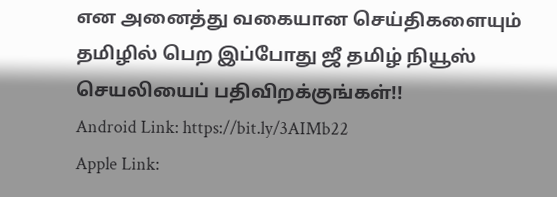என அனைத்து வகையான செய்திகளையும் தமிழில் பெற இப்போது ஜீ தமிழ் நியூஸ் செயலியைப் பதிவிறக்குங்கள்!!
Android Link: https://bit.ly/3AIMb22
Apple Link: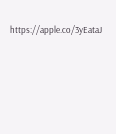https://apple.co/3yEataJ